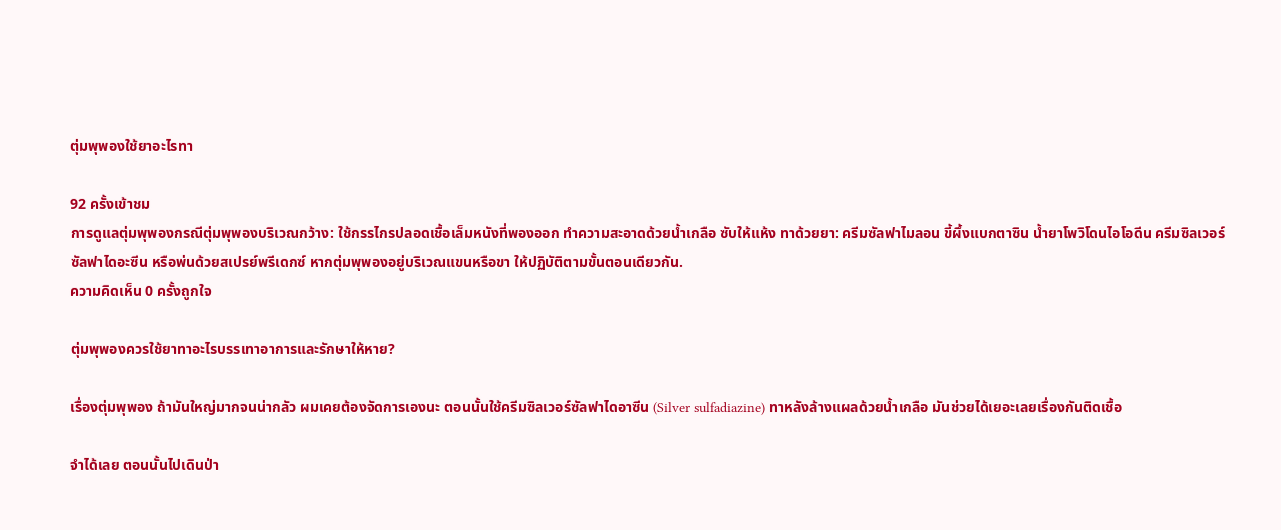ตุ่มพุพองใช้ยาอะไรทา

92 ครั้งเข้าชม
การดูแลตุ่มพุพองกรณีตุ่มพุพองบริเวณกว้าง: ใช้กรรไกรปลอดเชื้อเล็มหนังที่พองออก ทำความสะอาดด้วยน้ำเกลือ ซับให้แห้ง ทาด้วยยา: ครีมซัลฟาไมลอน ขี้ผึ้งแบกตาซิน น้ำยาโพวิโดนไอโอดีน ครีมซิลเวอร์ซัลฟาไดอะซีน หรือพ่นด้วยสเปรย์พรีเดกซ์ หากตุ่มพุพองอยู่บริเวณแขนหรือขา ให้ปฏิบัติตามขั้นตอนเดียวกัน.
ความคิดเห็น 0 ครั้งถูกใจ

ตุ่มพุพองควรใช้ยาทาอะไรบรรเทาอาการและรักษาให้หาย?

เรื่องตุ่มพุพอง ถ้ามันใหญ่มากจนน่ากลัว ผมเคยต้องจัดการเองนะ ตอนนั้นใช้ครีมซิลเวอร์ซัลฟาไดอาซีน (Silver sulfadiazine) ทาหลังล้างแผลด้วยน้ำเกลือ มันช่วยได้เยอะเลยเรื่องกันติดเชื้อ

จำได้เลย ตอนนั้นไปเดินป่า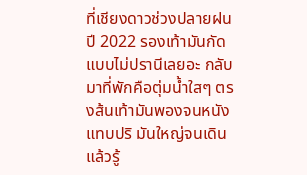ที่เชียงดาวช่วงปลายฝนปี 2022 รองเท้ามันกัดแบบไม่ปรานีเลยอะ กลับมาที่พักคือตุ่มน้ำใสๆ ตรงส้นเท้ามันพองจนหนังแทบปริ มันใหญ่จนเดินแล้วรู้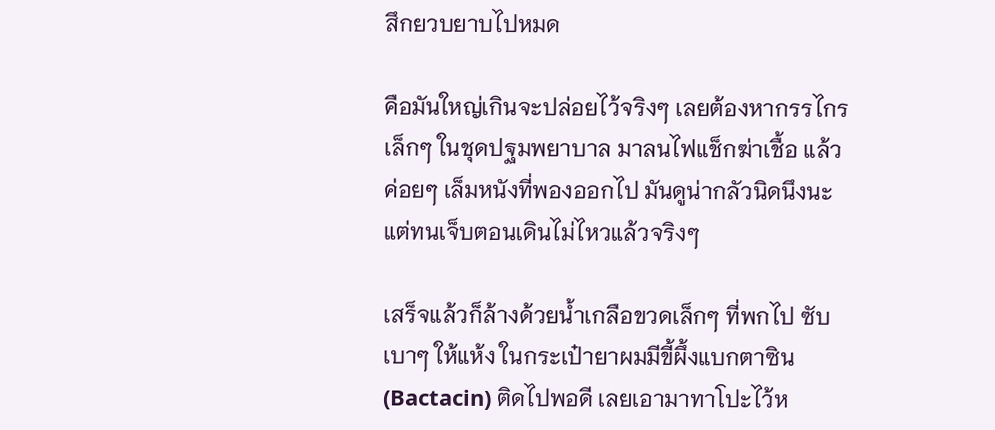สึกยวบยาบไปหมด

คือมันใหญ่เกินจะปล่อยไว้จริงๆ เลยต้องหากรรไกรเล็กๆ ในชุดปฐมพยาบาล มาลนไฟแช็กฆ่าเชื้อ แล้วค่อยๆ เล็มหนังที่พองออกไป มันดูน่ากลัวนิดนึงนะ แต่ทนเจ็บตอนเดินไม่ไหวแล้วจริงๆ

เสร็จแล้วก็ล้างด้วยน้ำเกลือขวดเล็กๆ ที่พกไป ซับเบาๆ ให้แห้ง ในกระเป๋ายาผมมีขี้ผึ้งแบกตาซิน (Bactacin) ติดไปพอดี เลยเอามาทาโปะไว้ห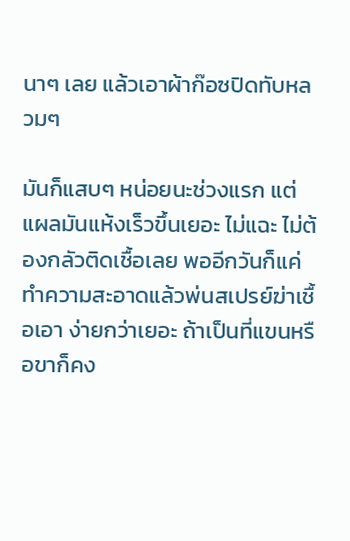นาๆ เลย แล้วเอาผ้าก๊อซปิดทับหลวมๆ

มันก็แสบๆ หน่อยนะช่วงแรก แต่แผลมันแห้งเร็วขึ้นเยอะ ไม่แฉะ ไม่ต้องกลัวติดเชื้อเลย พออีกวันก็แค่ทำความสะอาดแล้วพ่นสเปรย์ฆ่าเชื้อเอา ง่ายกว่าเยอะ ถ้าเป็นที่แขนหรือขาก็คง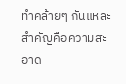ทำคล้ายๆ กันแหละ สำคัญคือความสะอาด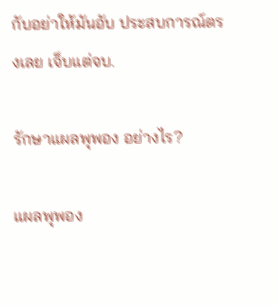กับอย่าให้มันอับ ประสบการณ์ตรงเลย เจ็บแต่จบ.

รักษาแผลพุพอง อย่างไร?

แผลพุพอง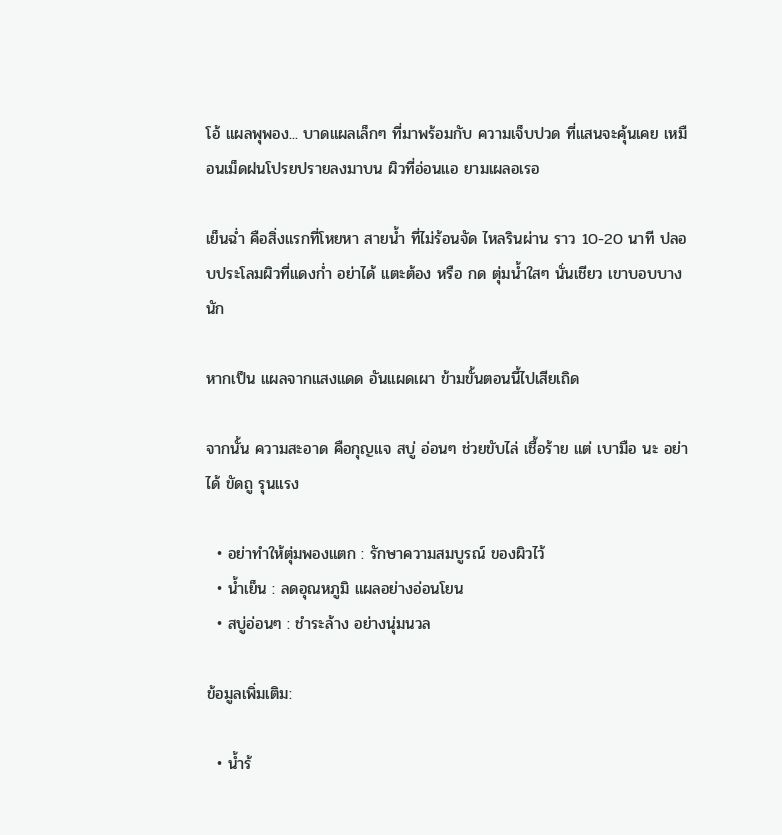โอ้ แผลพุพอง... บาดแผลเล็กๆ ที่มาพร้อมกับ ความเจ็บปวด ที่แสนจะคุ้นเคย เหมือนเม็ดฝนโปรยปรายลงมาบน ผิวที่อ่อนแอ ยามเผลอเรอ

เย็นฉ่ำ คือสิ่งแรกที่โหยหา สายน้ำ ที่ไม่ร้อนจัด ไหลรินผ่าน ราว 10-20 นาที ปลอบประโลมผิวที่แดงก่ำ อย่าได้ แตะต้อง หรือ กด ตุ่มน้ำใสๆ นั่นเชียว เขาบอบบางนัก

หากเป็น แผลจากแสงแดด อันแผดเผา ข้ามขั้นตอนนี้ไปเสียเถิด

จากนั้น ความสะอาด คือกุญแจ สบู่ อ่อนๆ ช่วยขับไล่ เชื้อร้าย แต่ เบามือ นะ อย่าได้ ขัดถู รุนแรง

  • อย่าทำให้ตุ่มพองแตก : รักษาความสมบูรณ์ ของผิวไว้
  • น้ำเย็น : ลดอุณหภูมิ แผลอย่างอ่อนโยน
  • สบู่อ่อนๆ : ชำระล้าง อย่างนุ่มนวล

ข้อมูลเพิ่มเติม:

  • น้ำร้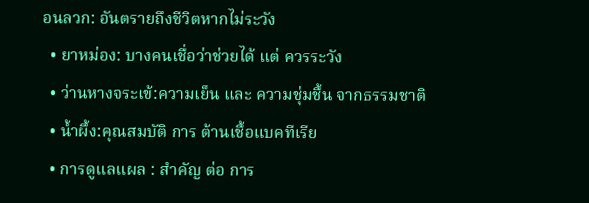อนลวก: อันตรายถึงชีวิตหากไม่ระวัง
  • ยาหม่อง: บางคนเชื่อว่าช่วยได้ แต่ ควรระวัง
  • ว่านหางจระเข้:ความเย็น และ ความชุ่มชื้น จากธรรมชาติ
  • น้ำผึ้ง:คุณสมบัติ การ ต้านเชื้อแบคทีเรีย
  • การดูแลแผล : สำคัญ ต่อ การ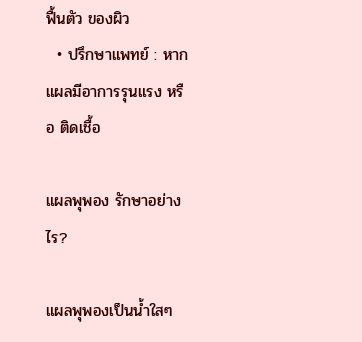ฟื้นตัว ของผิว
  • ปรึกษาแพทย์ : หากแผลมีอาการรุนแรง หรือ ติดเชื้อ

แผลพุพอง รักษาอย่างไร?

แผลพุพองเป็นน้ำใสๆ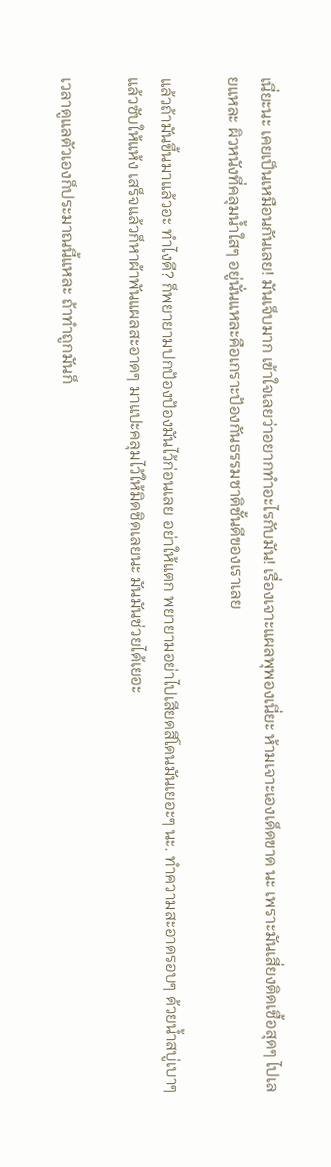เนี่ยะนะ เคยเป็นเหมือนกันเลย! มันเจ็บมาก เข้าใจเลยว่าอยากทำอะไรกับมัน! เรื่องเจาะแผลพุพองเนี่ยะ ห้ามเจาะเองเด็ดขาด นะ เพราะมันเสี่ยงติดเชื้อสุดๆ ไปเลยแหละ ผิวหนังที่คลุมน้ำใสๆ อยู่นั่นแหละคือเกราะป้องกันธรรมชาติชั้นดีของเราเลย

แล้วถ้ามันขึ้นมาแล้วอะ ทำไงดี? ก็พยายามปกป้องป้องมันไว้ก่อนเลย อย่าให้แตก พยายามอย่าไปเสียดสีโดนมันเยอะๆ นะ. ทำความสะอาดรอบๆ ด้วยน้ำสบู่เบาๆ แล้วซับให้แห้ง เสร็จแล้วก็หาผ้าพันแผลสะอาดๆ มาแปะคลุมไว้ให้มิดชิดเลยนะ มันมันช่วยได้เยอะ

เวลาดูแลตัวเองก็ประมาณนี้แหละ ถ้าทำถูกมันก็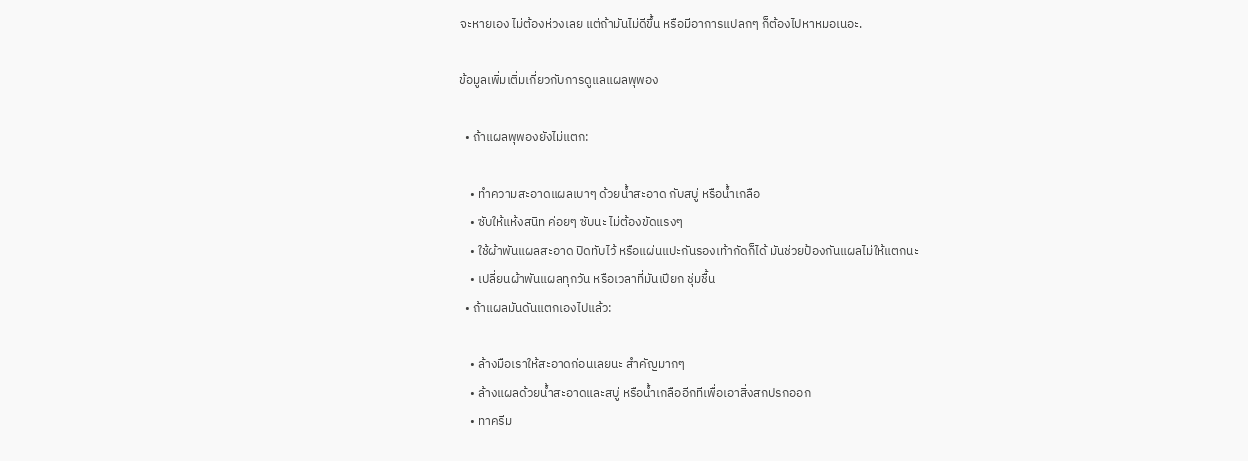จะหายเอง ไม่ต้องห่วงเลย แต่ถ้ามันไม่ดีขึ้น หรือมีอาการแปลกๆ ก็ต้องไปหาหมอเนอะ.

ข้อมูลเพิ่มเติ่มเกี่ยวกับการดูแลแผลพุพอง

  • ถ้าแผลพุพองยังไม่แตก:

    • ทำความสะอาดแผลเบาๆ ด้วยน้ำสะอาด กับสบู่ หรือน้ำเกลือ
    • ซับให้แห้งสนิท ค่อยๆ ซับนะ ไม่ต้องขัดแรงๆ
    • ใช้ผ้าพันแผลสะอาด ปิดทับไว้ หรือแผ่นแปะกันรองเท้ากัดก็ได้ มันช่วยป้องกันแผลไม่ให้แตกนะ
    • เปลี่ยนผ้าพันแผลทุกวัน หรือเวลาที่มันเปียก ชุ่มชื้น
  • ถ้าแผลมันดันแตกเองไปแล้ว:

    • ล้างมือเราให้สะอาดก่อนเลยนะ สำคัญมากๆ
    • ล้างแผลด้วยน้ำสะอาดและสบู่ หรือน้ำเกลืออีกทีเพื่อเอาสิ่งสกปรกออก
    • ทาครีม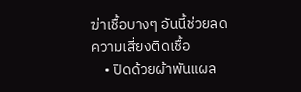ฆ่าเชื้อบางๆ อันนี้ช่วยลดความเสี่ยงติดเชื้อ
    • ปิดด้วยผ้าพันแผล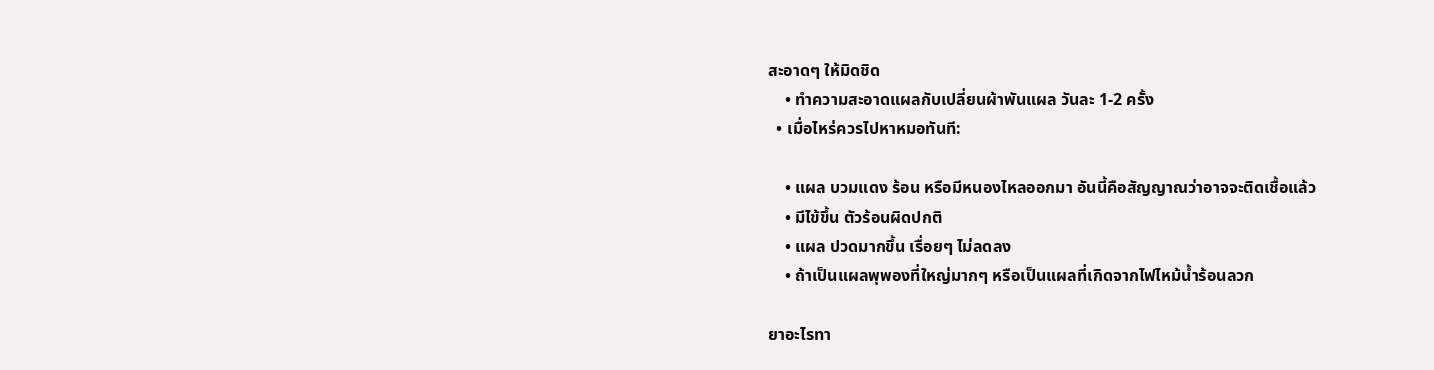สะอาดๆ ให้มิดชิด
    • ทำความสะอาดแผลกับเปลี่ยนผ้าพันแผล วันละ 1-2 ครั้ง
  • เมื่อไหร่ควรไปหาหมอทันที:

    • แผล บวมแดง ร้อน หรือมีหนองไหลออกมา อันนี้คือสัญญาณว่าอาจจะติดเชื้อแล้ว
    • มีไข้ขึ้น ตัวร้อนผิดปกติ
    • แผล ปวดมากขึ้น เรื่อยๆ ไม่ลดลง
    • ถ้าเป็นแผลพุพองที่ใหญ่มากๆ หรือเป็นแผลที่เกิดจากไฟไหม้น้ำร้อนลวก

ยาอะไรทา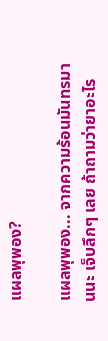แผลพุพอง?

แผลพุพอง... จากความร้อนมันทรมานนะ เจ็บลึกๆ เลย ถ้าถามว่ายาอะไร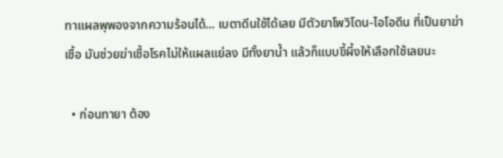ทาแผลพุพองจากความร้อนได้... เบตาดีนใช้ได้เลย มีตัวยาโพวิโดน-ไอโอดีน ที่เป็นยาฆ่าเชื้อ มันช่วยฆ่าเชื้อโรคไม่ให้แผลแย่ลง มีทั้งยาน้ำ แล้วก็แบบขี้ผึ้งให้เลือกใช้เลยนะ

  • ก่อนทายา ต้อง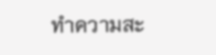ทำความสะ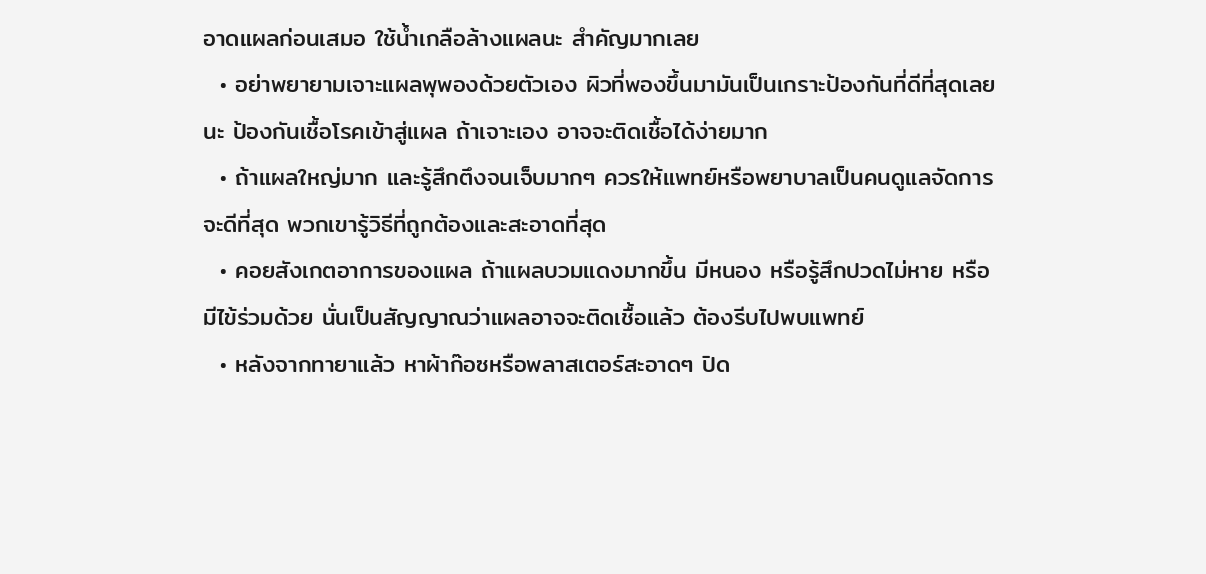อาดแผลก่อนเสมอ ใช้น้ำเกลือล้างแผลนะ สำคัญมากเลย
  • อย่าพยายามเจาะแผลพุพองด้วยตัวเอง ผิวที่พองขึ้นมามันเป็นเกราะป้องกันที่ดีที่สุดเลยนะ ป้องกันเชื้อโรคเข้าสู่แผล ถ้าเจาะเอง อาจจะติดเชื้อได้ง่ายมาก
  • ถ้าแผลใหญ่มาก และรู้สึกตึงจนเจ็บมากๆ ควรให้แพทย์หรือพยาบาลเป็นคนดูแลจัดการจะดีที่สุด พวกเขารู้วิธีที่ถูกต้องและสะอาดที่สุด
  • คอยสังเกตอาการของแผล ถ้าแผลบวมแดงมากขึ้น มีหนอง หรือรู้สึกปวดไม่หาย หรือมีไข้ร่วมด้วย นั่นเป็นสัญญาณว่าแผลอาจจะติดเชื้อแล้ว ต้องรีบไปพบแพทย์
  • หลังจากทายาแล้ว หาผ้าก๊อซหรือพลาสเตอร์สะอาดๆ ปิด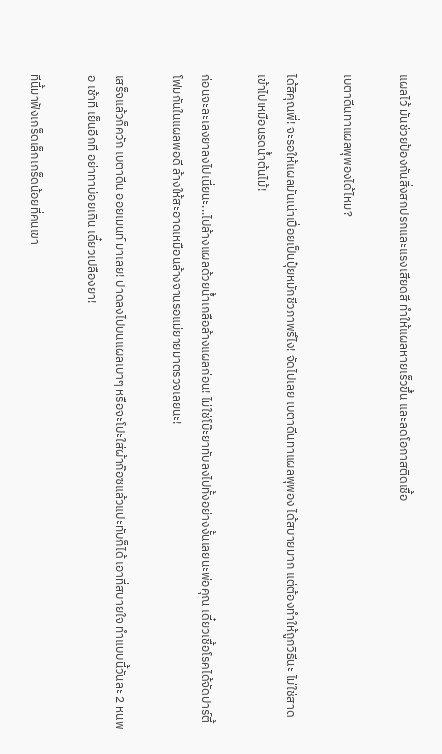แผลไว้ มันช่วยป้องกันสิ่งสกปรกและแรงเสียดสี ทำให้แผลหายเร็วขึ้น และลดโอกาสติดเชื้อ

เบตาดีนทาแผลพุพองได้ไหม?

ได้สิคุณพี่! จะรอให้แผลมันเน่าเปื่อยเป็นปุ๋ยหมักชีวภาพรึไง! จัดไปเลย เบตาดีนทาแผลพุพอง ได้สบายมาก แต่ต้องทำให้ถูกวิธีนะ ไม่ใช่สาดเข้าไปเหมือนรดน้ำต้นไม้!

ก่อนจะละเลงยาลงไปเนี่ยนะ...ไปล้างแผลด้วยน้ำเกลือล้างแผลก่อน! ไม่ใช่โบ๊ะยาทับลงไปทั้งอย่างงั้นเลยนะพ่อคุณ เดี๋ยวเชื้อโรคได้จัดปาร์ตี้โฟมกันในแผลพอดี ล้างให้สะอาดเหมือนล้างจานรอแม่ยายมาตรวจเลยนะ!

เสร็จแล้วก็ควัก เบตาดีน ออยเมนท์ มาเลย! ปาดลงไปบนแผลเบาๆ หรือจะโปะใส่ผ้าก๊อซแล้วแปะทับก็ได้ เอาที่สบายใจ ทำแบบนี้วันละ 2 หนพอ เช้าที เย็นอีกที อย่าทาบ่อยเกิน เดี๋ยวเปลืองยา!

ทีนี้มาฟังเกร็ดเล็กเกร็ดน้อยที่คนเขา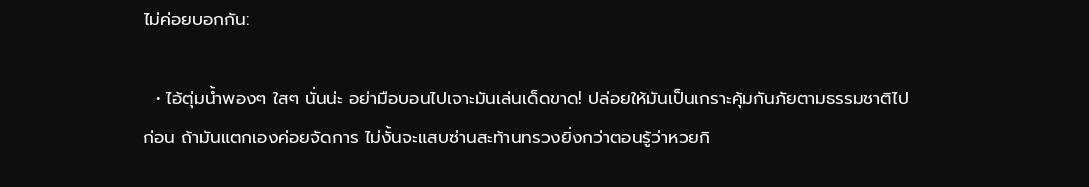ไม่ค่อยบอกกัน:

  • ไอ้ตุ่มน้ำพองๆ ใสๆ นั่นน่ะ อย่ามือบอนไปเจาะมันเล่นเด็ดขาด! ปล่อยให้มันเป็นเกราะคุ้มกันภัยตามธรรมชาติไปก่อน ถ้ามันแตกเองค่อยจัดการ ไม่งั้นจะแสบซ่านสะท้านทรวงยิ่งกว่าตอนรู้ว่าหวยกิ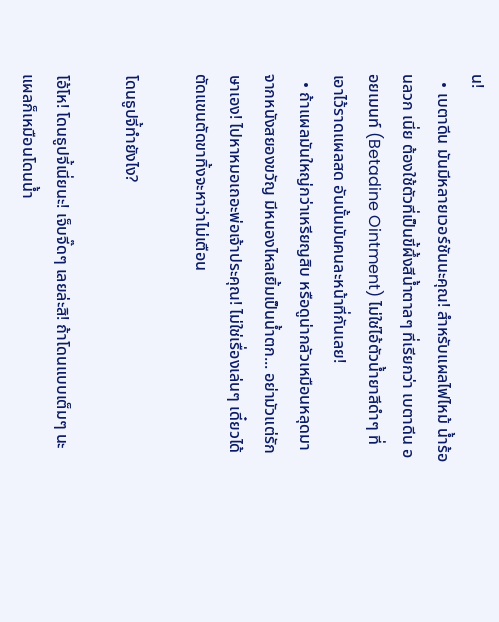น!
  • เบตาดีน มันมีหลายเวอร์ชันนะคุณ! สำหรับแผลไฟไหม้ น้ำร้อนลวก เนี่ย ต้องใช้ตัวที่เป็นขี้ผึ้งสีน้ำตาลๆ ที่เรียกว่า เบตาดีน ออยเมนท์ (Betadine Ointment) ไม่ใช่ไอ้ตัวน้ำยาสีดำๆ ที่เอาไว้ราดแผลสด อันนั้นมันคนละหน้าที่กันเลย!
  • ถ้าแผลมันใหญ่กว่าเหรียญสิบ หรือดูน่ากลัวเหมือนหลุดมาจากหนังสยองขวัญ มีหนองไหลเยิ้มเป็นน้ำตก... อย่ามัวแต่รักษาเอง! ไปหาหมอเถอะพ่อเจ้าประคุณ! ไม่ใช่เรื่องเล่นๆ เดี๋ยวได้ตัดแขนตัดขาทิ้งจะหาว่าไม่เตือน

โดนธูปจี้ทำยังไง?

โอ้โห! โดนธูปจี้เนี่ยนะ! เจ็บจี๊ดๆ เลยล่ะสิ! ถ้าโดนแบบเต็มๆ นะ แผลก็เหมือนโดนน้ำ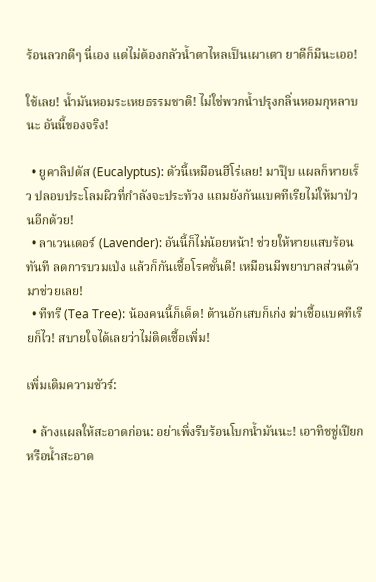ร้อนลวกดีๆ นี่เอง แต่ไม่ต้องกลัวน้ำตาไหลเป็นเผาเตา ยาดีก็มีนะเออ!

ใช้เลย! น้ำมันหอมระเหยธรรมชาติ! ไม่ใช่พวกน้ำปรุงกลิ่นหอมกุหลาบนะ อันนี้ของจริง!

  • ยูคาลิปตัส (Eucalyptus): ตัวนี้เหมือนฮีโร่เลย! มาปุ๊บ แผลก็หายเร็ว ปลอบประโลมผิวที่กำลังจะประท้วง แถมยังกันแบคทีเรียไม่ให้มาป่วนอีกด้วย!
  • ลาเวนเดอร์ (Lavender): อันนี้ก็ไม่น้อยหน้า! ช่วยให้หายแสบร้อนทันที ลดการบวมเป่ง แล้วก็กันเชื้อโรคชั้นดี! เหมือนมีพยาบาลส่วนตัวมาช่วยเลย!
  • ทีทรี (Tea Tree): น้องคนนี้ก็เด็ด! ต้านอักเสบก็เก่ง ฆ่าเชื้อแบคทีเรียก็ไว! สบายใจได้เลยว่าไม่ติดเชื้อเพิ่ม!

เพิ่มเติมความชัวร์:

  • ล้างแผลให้สะอาดก่อน: อย่าเพิ่งรีบร้อนโบกน้ำมันนะ! เอาทิชชู่เปียกหรือน้ำสะอาด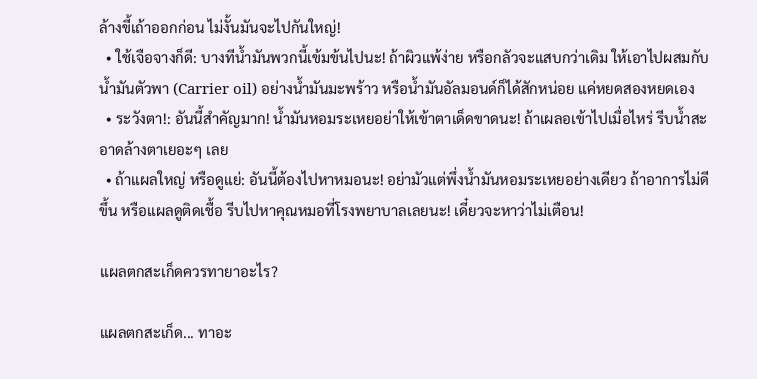ล้างขี้เถ้าออกก่อน ไม่งั้นมันจะไปกันใหญ่!
  • ใช้เจือจางก็ดี: บางทีน้ำมันพวกนี้เข้มข้นไปนะ! ถ้าผิวแพ้ง่าย หรือกลัวจะแสบกว่าเดิม ให้เอาไปผสมกับน้ำมันตัวพา (Carrier oil) อย่างน้ำมันมะพร้าว หรือน้ำมันอัลมอนด์ก็ได้สักหน่อย แค่หยดสองหยดเอง
  • ระวังตา!: อันนี้สำคัญมาก! น้ำมันหอมระเหยอย่าให้เข้าตาเด็ดขาดนะ! ถ้าเผลอเข้าไปเมื่อไหร่ รีบน้ำสะอาดล้างตาเยอะๆ เลย
  • ถ้าแผลใหญ่ หรือดูแย่: อันนี้ต้องไปหาหมอนะ! อย่ามัวแต่พึ่งน้ำมันหอมระเหยอย่างเดียว ถ้าอาการไม่ดีขึ้น หรือแผลดูติดเชื้อ รีบไปหาคุณหมอที่โรงพยาบาลเลยนะ! เดี๋ยวจะหาว่าไม่เตือน!

แผลตกสะเก็ดควรทายาอะไร?

แผลตกสะเก็ด... ทาอะ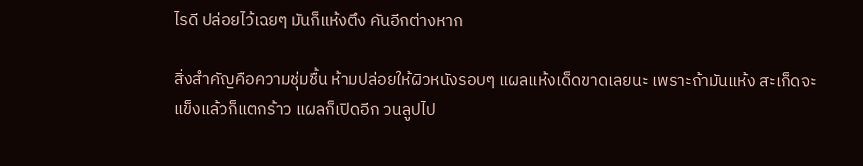ไรดี ปล่อยไว้เฉยๆ มันก็แห้งตึง คันอีกต่างหาก

สิ่งสำคัญคือความชุ่มชื้น ห้ามปล่อยให้ผิวหนังรอบๆ แผลแห้งเด็ดขาดเลยนะ เพราะถ้ามันแห้ง สะเก็ดจะแข็งแล้วก็แตกร้าว แผลก็เปิดอีก วนลูปไป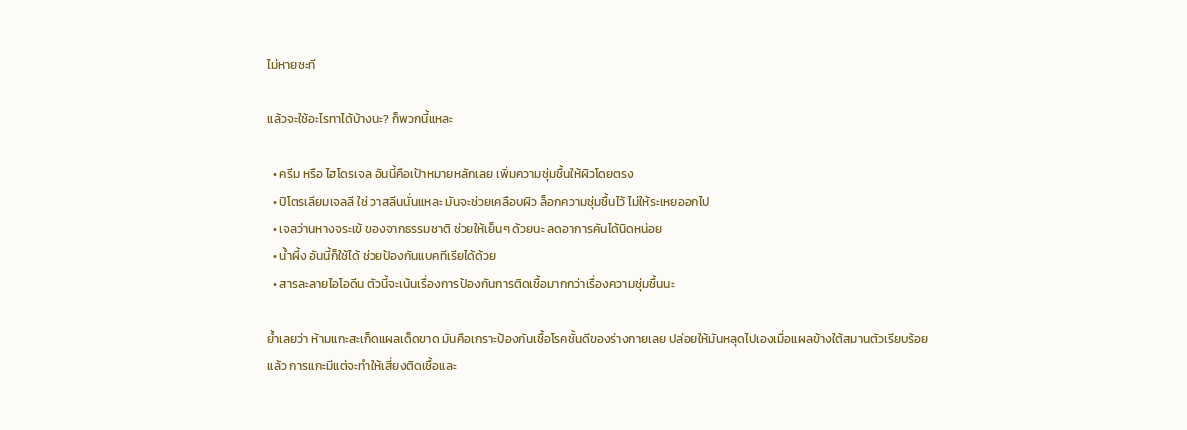ไม่หายซะที

แล้วจะใช้อะไรทาได้บ้างนะ? ก็พวกนี้แหละ

  • ครีม หรือ ไฮโดรเจล อันนี้คือเป้าหมายหลักเลย เพิ่มความชุ่มชื้นให้ผิวโดยตรง
  • ปิโตรเลียมเจลลี ใช่ วาสลีนนั่นแหละ มันจะช่วยเคลือบผิว ล็อกความชุ่มชื้นไว้ ไม่ให้ระเหยออกไป
  • เจลว่านหางจระเข้ ของจากธรรมชาติ ช่วยให้เย็นๆ ด้วยนะ ลดอาการคันได้นิดหน่อย
  • น้ำผึ้ง อันนี้ก็ใช้ได้ ช่วยป้องกันแบคทีเรียได้ด้วย
  • สารละลายไอโอดีน ตัวนี้จะเน้นเรื่องการป้องกันการติดเชื้อมากกว่าเรื่องความชุ่มชื้นนะ

ย้ำเลยว่า ห้ามแกะสะเก็ดแผลเด็ดขาด มันคือเกราะป้องกันเชื้อโรคชั้นดีของร่างกายเลย ปล่อยให้มันหลุดไปเองเมื่อแผลข้างใต้สมานตัวเรียบร้อยแล้ว การแกะมีแต่จะทำให้เสี่ยงติดเชื้อและ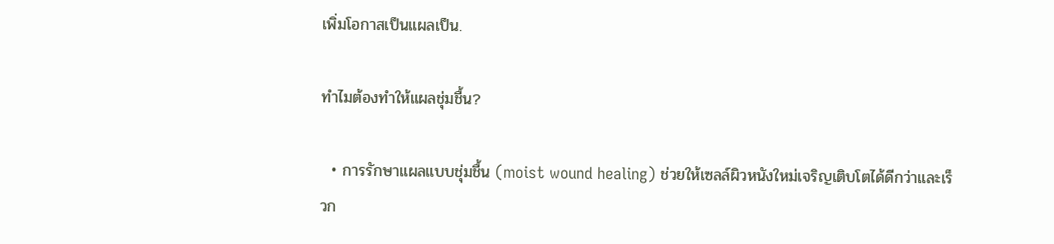เพิ่มโอกาสเป็นแผลเป็น.

ทำไมต้องทำให้แผลชุ่มชื้น?

  • การรักษาแผลแบบชุ่มชื้น (moist wound healing) ช่วยให้เซลล์ผิวหนังใหม่เจริญเติบโตได้ดีกว่าและเร็วก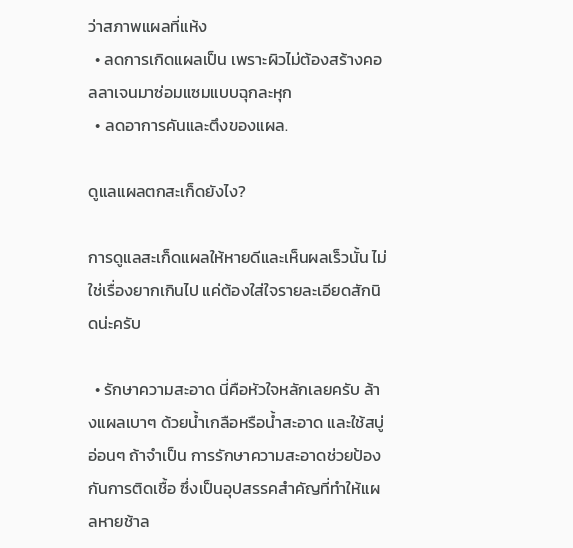ว่าสภาพแผลที่แห้ง
  • ลดการเกิดแผลเป็น เพราะผิวไม่ต้องสร้างคอลลาเจนมาซ่อมแซมแบบฉุกละหุก
  • ลดอาการคันและตึงของแผล.

ดูแลแผลตกสะเก็ดยังไง?

การดูแลสะเก็ดแผลให้หายดีและเห็นผลเร็วนั้น ไม่ใช่เรื่องยากเกินไป แค่ต้องใส่ใจรายละเอียดสักนิดน่ะครับ

  • รักษาความสะอาด นี่คือหัวใจหลักเลยครับ ล้างแผลเบาๆ ด้วยน้ำเกลือหรือน้ำสะอาด และใช้สบู่อ่อนๆ ถ้าจำเป็น การรักษาความสะอาดช่วยป้องกันการติดเชื้อ ซึ่งเป็นอุปสรรคสำคัญที่ทำให้แผลหายช้าล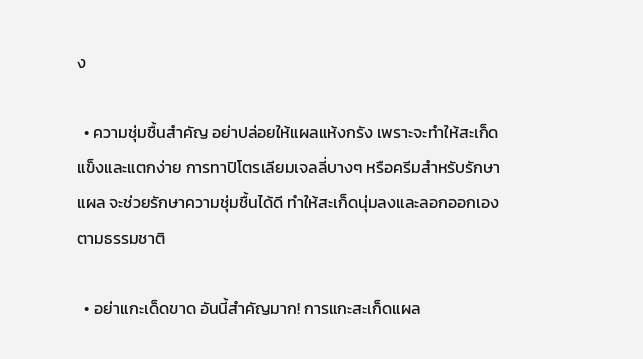ง

  • ความชุ่มชื้นสำคัญ อย่าปล่อยให้แผลแห้งกรัง เพราะจะทำให้สะเก็ดแข็งและแตกง่าย การทาปิโตรเลียมเจลลี่บางๆ หรือครีมสำหรับรักษาแผล จะช่วยรักษาความชุ่มชื้นได้ดี ทำให้สะเก็ดนุ่มลงและลอกออกเองตามธรรมชาติ

  • อย่าแกะเด็ดขาด อันนี้สำคัญมาก! การแกะสะเก็ดแผล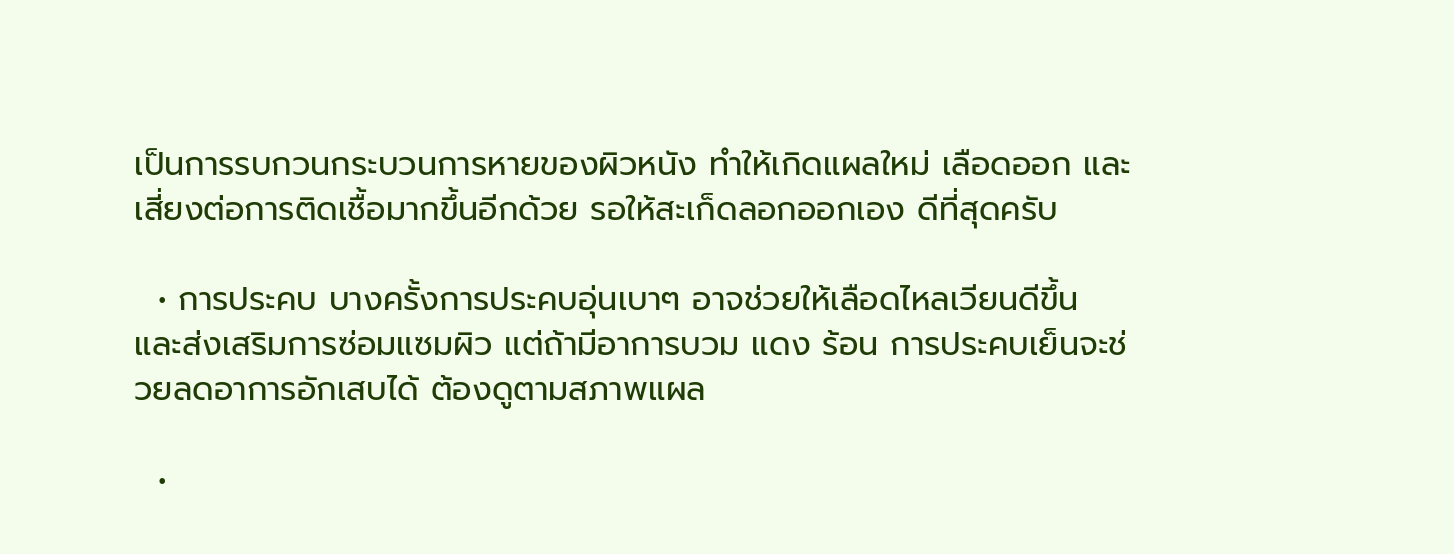เป็นการรบกวนกระบวนการหายของผิวหนัง ทำให้เกิดแผลใหม่ เลือดออก และเสี่ยงต่อการติดเชื้อมากขึ้นอีกด้วย รอให้สะเก็ดลอกออกเอง ดีที่สุดครับ

  • การประคบ บางครั้งการประคบอุ่นเบาๆ อาจช่วยให้เลือดไหลเวียนดีขึ้น และส่งเสริมการซ่อมแซมผิว แต่ถ้ามีอาการบวม แดง ร้อน การประคบเย็นจะช่วยลดอาการอักเสบได้ ต้องดูตามสภาพแผล

  •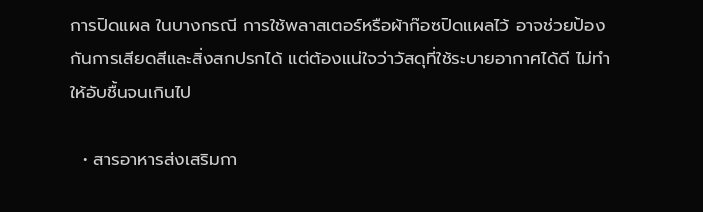การปิดแผล ในบางกรณี การใช้พลาสเตอร์หรือผ้าก๊อซปิดแผลไว้ อาจช่วยป้องกันการเสียดสีและสิ่งสกปรกได้ แต่ต้องแน่ใจว่าวัสดุที่ใช้ระบายอากาศได้ดี ไม่ทำให้อับชื้นจนเกินไป

  • สารอาหารส่งเสริมกา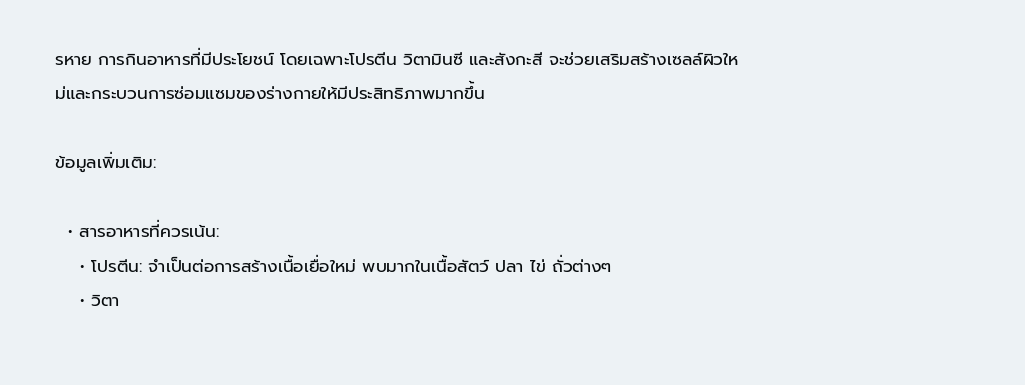รหาย การกินอาหารที่มีประโยชน์ โดยเฉพาะโปรตีน วิตามินซี และสังกะสี จะช่วยเสริมสร้างเซลล์ผิวใหม่และกระบวนการซ่อมแซมของร่างกายให้มีประสิทธิภาพมากขึ้น

ข้อมูลเพิ่มเติม:

  • สารอาหารที่ควรเน้น:
    • โปรตีน: จำเป็นต่อการสร้างเนื้อเยื่อใหม่ พบมากในเนื้อสัตว์ ปลา ไข่ ถั่วต่างๆ
    • วิตา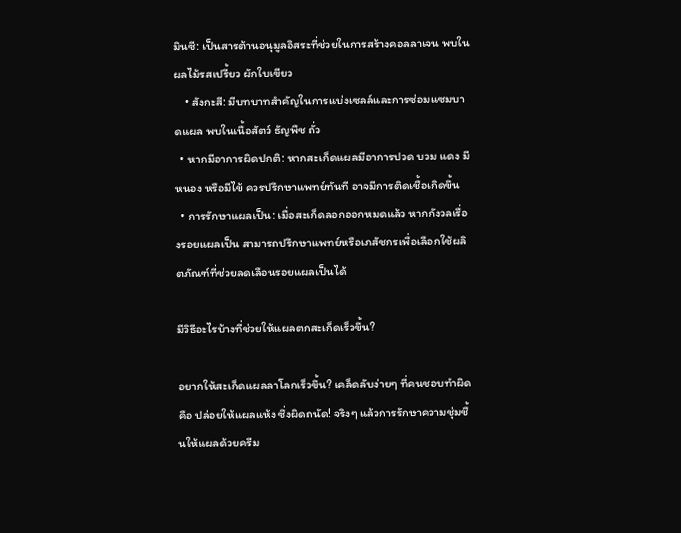มินซี: เป็นสารต้านอนุมูลอิสระที่ช่วยในการสร้างคอลลาเจน พบในผลไม้รสเปรี้ยว ผักใบเขียว
    • สังกะสี: มีบทบาทสำคัญในการแบ่งเซลล์และการซ่อมแซมบาดแผล พบในเนื้อสัตว์ ธัญพืช ถั่ว
  • หากมีอาการผิดปกติ: หากสะเก็ดแผลมีอาการปวด บวม แดง มีหนอง หรือมีไข้ ควรปรึกษาแพทย์ทันที อาจมีการติดเชื้อเกิดขึ้น
  • การรักษาแผลเป็น: เมื่อสะเก็ดลอกออกหมดแล้ว หากกังวลเรื่องรอยแผลเป็น สามารถปรึกษาแพทย์หรือเภสัชกรเพื่อเลือกใช้ผลิตภัณฑ์ที่ช่วยลดเลือนรอยแผลเป็นได้

มีวิธีอะไรบ้างที่ช่วยให้แผลตกสะเก็ดเร็วขึ้น?

อยากให้สะเก็ดแผลลาโลกเร็วขึ้น? เคล็ดลับง่ายๆ ที่คนชอบทำผิดคือ ปล่อยให้แผลแห้ง ซึ่งผิดถนัด! จริงๆ แล้วการรักษาความชุ่มชื้นให้แผลด้วยครีม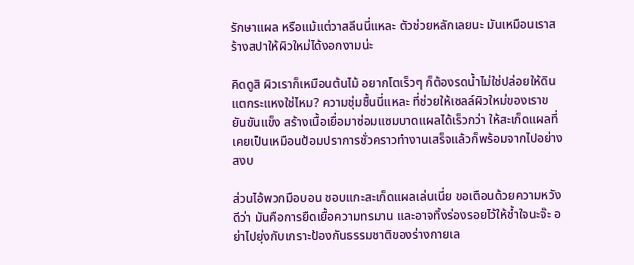รักษาแผล หรือแม้แต่วาสลีนนี่แหละ ตัวช่วยหลักเลยนะ มันเหมือนเราสร้างสปาให้ผิวใหม่ได้งอกงามน่ะ

คิดดูสิ ผิวเราก็เหมือนต้นไม้ อยากโตเร็วๆ ก็ต้องรดน้ำไม่ใช่ปล่อยให้ดินแตกระแหงใช่ไหม? ความชุ่มชื้นนี่แหละ ที่ช่วยให้เซลล์ผิวใหม่ของเราขยันขันแข็ง สร้างเนื้อเยื่อมาซ่อมแซมบาดแผลได้เร็วกว่า ให้สะเก็ดแผลที่เคยเป็นเหมือนป้อมปราการชั่วคราวทำงานเสร็จแล้วก็พร้อมจากไปอย่างสงบ

ส่วนไอ้พวกมือบอน ชอบแกะสะเก็ดแผลเล่นเนี่ย ขอเตือนด้วยความหวังดีว่า มันคือการยืดเยื้อความทรมาน และอาจทิ้งร่องรอยไว้ให้ช้ำใจนะจ๊ะ อย่าไปยุ่งกับเกราะป้องกันธรรมชาติของร่างกายเล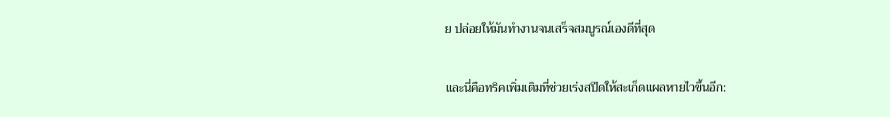ย ปล่อยให้มันทำงานจนเสร็จสมบูรณ์เองดีที่สุด

และนี่คือทริคเพิ่มเติมที่ช่วยเร่งสปีดให้สะเก็ดแผลหายไวขึ้นอีก: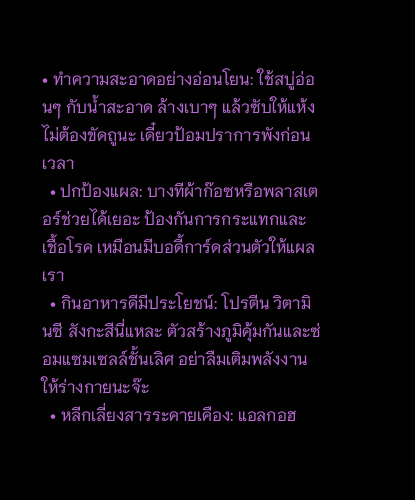• ทำความสะอาดอย่างอ่อนโยน: ใช้สบู่อ่อนๆ กับน้ำสะอาด ล้างเบาๆ แล้วซับให้แห้ง ไม่ต้องขัดถูนะ เดี๋ยวป้อมปราการพังก่อนเวลา
  • ปกป้องแผล: บางทีผ้าก๊อซหรือพลาสเตอร์ช่วยได้เยอะ ป้องกันการกระแทกและเชื้อโรค เหมือนมีบอดี้การ์ดส่วนตัวให้แผลเรา
  • กินอาหารดีมีประโยชน์: โปรตีน วิตามินซี สังกะสีนี่แหละ ตัวสร้างภูมิคุ้มกันและซ่อมแซมเซลล์ชั้นเลิศ อย่าลืมเติมพลังงานให้ร่างกายนะจ๊ะ
  • หลีกเลี่ยงสารระคายเคือง: แอลกอฮ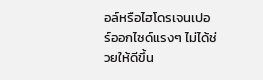อล์หรือไฮโดรเจนเปอร์ออกไซด์แรงๆ ไม่ได้ช่วยให้ดีขึ้น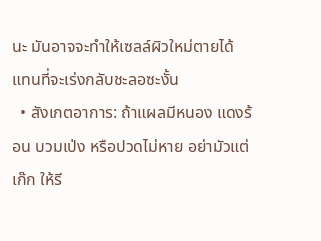นะ มันอาจจะทำให้เซลล์ผิวใหม่ตายได้ แทนที่จะเร่งกลับชะลอซะงั้น
  • สังเกตอาการ: ถ้าแผลมีหนอง แดงร้อน บวมเป่ง หรือปวดไม่หาย อย่ามัวแต่เก๊ก ให้รี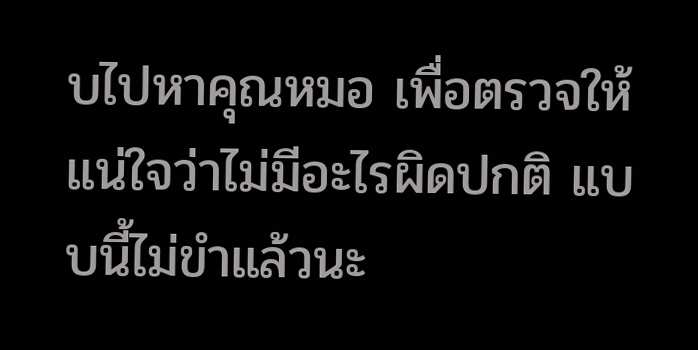บไปหาคุณหมอ เพื่อตรวจให้แน่ใจว่าไม่มีอะไรผิดปกติ แบบนี้ไม่ขำแล้วนะ